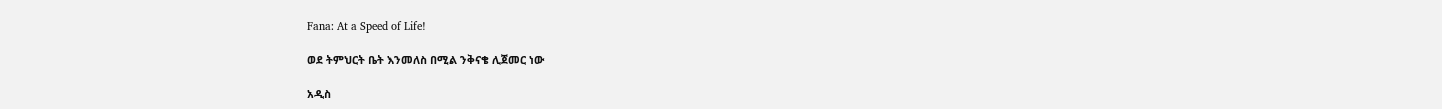Fana: At a Speed of Life!

ወደ ትምህርት ቤት እንመለስ በሚል ንቅናቄ ሊጀመር ነው

አዲስ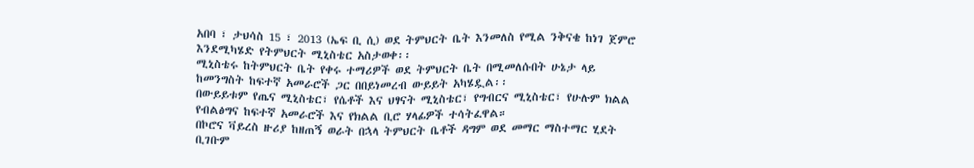አበባ ፣ ታህሳስ 15 ፣ 2013 (ኤፍ ቢ ሲ) ወደ ትምህርት ቤት እንመለስ የሚል ንቅናቄ ከነገ ጀምሮ እንደሚካሄድ የትምህርት ሚኒስቴር አስታወቀ፡፡
ሚኒስቴሩ ከትምህርት ቤት የቀሩ ተማሪዎች ወደ ትምህርት ቤት በሚመለሱበት ሁኔታ ላይ ከመንግስት ከፍተኛ አመራሮች ጋር በበይነመረብ ውይይት አካሄዷል፡፡
በውይይቱም የጤና ሚኒስቴር፣ የሴቶች እና ህፃናት ሚኒስቴር፣ የግብርና ሚኒስቴር፣ የሁሉም ክልል የብልፅግና ከፍተኛ አመራሮች እና የክልል ቢሮ ሃላፊዎች ተሳትፈዋል።
በኮሮና ቫይረስ ዙሪያ ከዘጠኝ ወራት በኋላ ትምህርት ቤቶች ዳግም ወደ መማር ማስተማር ሂደት ቢገቡም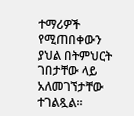ተማሪዎች የሚጠበቀውን ያህል በትምህርት ገበታቸው ላይ አለመገኘታቸው ተገልጿል፡፡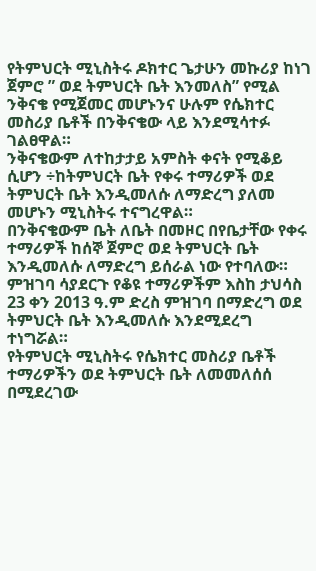የትምህርት ሚኒስትሩ ዶክተር ጌታሁን መኩሪያ ከነገ ጀምሮ ” ወደ ትምህርት ቤት እንመለስ” የሚል ንቅናቄ የሚጀመር መሆኑንና ሁሉም የሴክተር መስሪያ ቤቶች በንቅናቄው ላይ እንደሚሳተፉ ገልፀዋል።
ንቅናቄውም ለተከታታይ አምስት ቀናት የሚቆይ ሲሆን ÷ከትምህርት ቤት የቀሩ ተማሪዎች ወደ ትምህርት ቤት እንዲመለሱ ለማድረግ ያለመ መሆኑን ሚኒስትሩ ተናግረዋል።
በንቅናቄውም ቤት ለቤት በመዞር በየቤታቸው የቀሩ ተማሪዎች ከሰኞ ጀምሮ ወደ ትምህርት ቤት እንዲመለሱ ለማድረግ ይሰራል ነው የተባለው።
ምዝገባ ሳያደርጉ የቆዩ ተማሪዎችም እስከ ታህሳስ 23 ቀን 2013 ዓ.ም ድረስ ምዝገባ በማድረግ ወደ ትምህርት ቤት እንዲመለሱ እንደሚደረግ ተነግሯል።
የትምህርት ሚኒስትሩ የሴክተር መስሪያ ቤቶች ተማሪዎችን ወደ ትምህርት ቤት ለመመለሰሰ በሚደረገው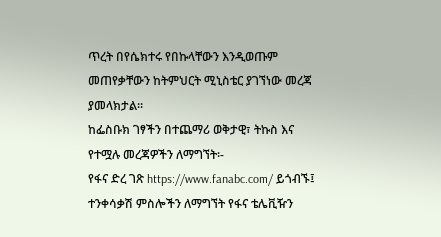ጥረት በየሴክተሩ የበኩላቸውን እንዲወጡም መጠየቃቸውን ከትምህርት ሚኒስቴር ያገኘነው መረጃ ያመላክታል፡፡
ከፌስቡክ ገፃችን በተጨማሪ ወቅታዊ፣ ትኩስ እና የተሟሉ መረጃዎችን ለማግኘት፡-
የፋና ድረ ገጽ https://www.fanabc.com/ ይጎብኙ፤
ተንቀሳቃሽ ምስሎችን ለማግኘት የፋና ቴሌቪዥን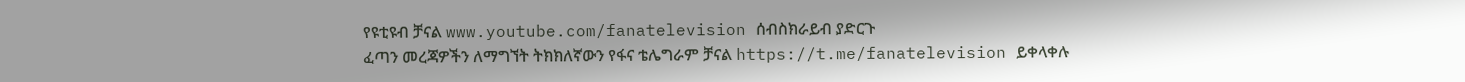የዩቲዩብ ቻናል www.youtube.com/fanatelevision ሰብስክራይብ ያድርጉ
ፈጣን መረጃዎችን ለማግኘት ትክክለኛውን የፋና ቴሌግራም ቻናል https://t.me/fanatelevision ይቀላቀሉ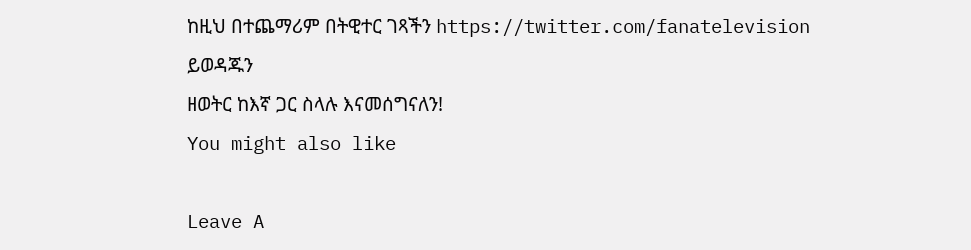ከዚህ በተጨማሪም በትዊተር ገጻችን https://twitter.com/fanatelevision ይወዳጁን
ዘወትር ከእኛ ጋር ስላሉ እናመሰግናለን!
You might also like

Leave A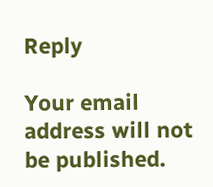Reply

Your email address will not be published.